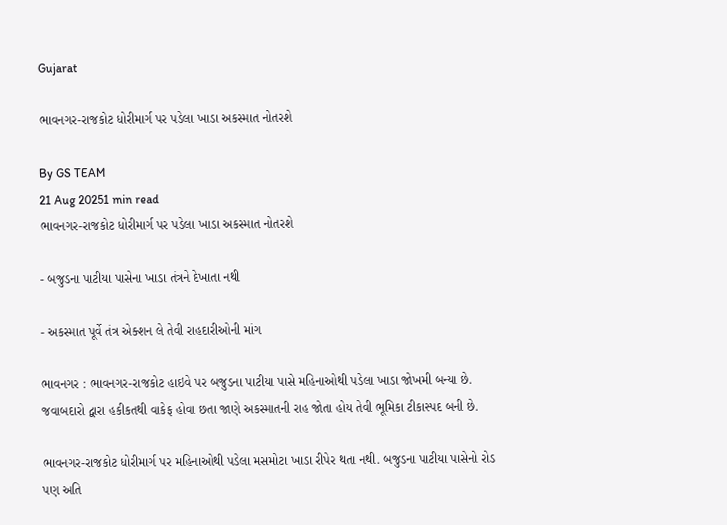Gujarat

ભાવનગર-રાજકોટ ધોરીમાર્ગ પર પડેલા ખાડા અકસ્માત નોતરશે

By GS TEAM
21 Aug 20251 min read
ભાવનગર-રાજકોટ ધોરીમાર્ગ પર પડેલા ખાડા અકસ્માત નોતરશે

- બજુડના પાટીયા પાસેના ખાડા તંત્રને દેખાતા નથી

- અકસ્માત પૂર્વે તંત્ર એક્શન લે તેવી રાહદારીઓની માંગ

ભાવનગર : ભાવનગર-રાજકોટ હાઇવે પર બજુડના પાટીયા પાસે મહિનાઓથી પડેલા ખાડા જોખમી બન્યા છે. જવાબદારો દ્વારા હકીકતથી વાકેફ હોવા છતા જાણે અકસ્માતની રાહ જોતા હોય તેવી ભૂમિકા ટીકાસ્પદ બની છે.

ભાવનગર-રાજકોટ ધોરીમાર્ગ પર મહિનાઓથી પડેલા મસમોટા ખાડા રીપેર થતા નથી. બજુડના પાટીયા પાસેનો રોડ પણ અતિ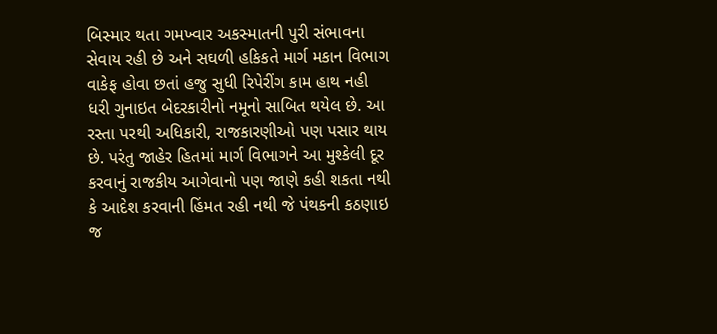બિસ્માર થતા ગમખ્વાર અકસ્માતની પુરી સંભાવના સેવાય રહી છે અને સઘળી હકિકતે માર્ગ મકાન વિભાગ વાકેફ હોવા છતાં હજુ સુધી રિપેરીંગ કામ હાથ નહી ધરી ગુનાઇત બેદરકારીનો નમૂનો સાબિત થયેલ છે. આ રસ્તા પરથી અધિકારી, રાજકારણીઓ પણ પસાર થાય છે. પરંતુ જાહેર હિતમાં માર્ગ વિભાગને આ મુશ્કેલી દૂર કરવાનું રાજકીય આગેવાનો પણ જાણે કહી શકતા નથી કે આદેશ કરવાની હિંમત રહી નથી જે પંથકની કઠણાઇ જ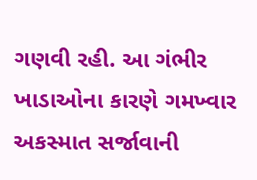ગણવી રહી. આ ગંભીર ખાડાઓના કારણે ગમખ્વાર અકસ્માત સર્જાવાની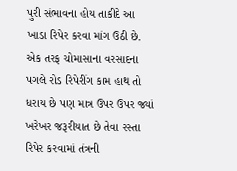પુરી સંભાવના હોય તાકીદે આ ખાડા રિપેર કરવા માંગ ઉઠી છે. એક તરફ ચોમાસાના વરસાદના પગલે રોડ રિપેરીંગ કામ હાથ તો ધરાય છે પણ માત્ર ઉપર ઉપર જ્યાં ખરેખર જરૂરીયાત છે તેવા રસ્તા રિપેર કરવામાં તંત્રની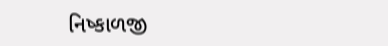નિષ્કાળજી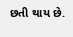છતી થાય છે.